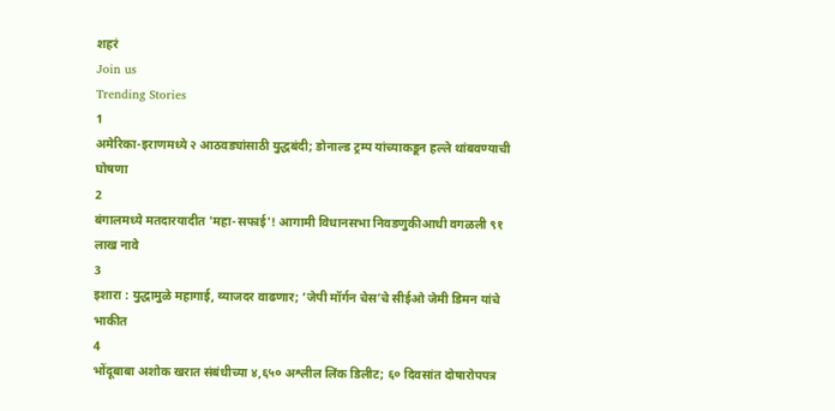शहरं
Join us
Trending Stories
1
अमेरिका-इराणमध्ये २ आठवड्यांसाठी युद्धबंदी; डोनाल्ड ट्रम्प यांच्याकडून हल्ले थांबवण्याची घोषणा
2
बंगालमध्ये मतदारयादीत 'महा-सफाई'! आगामी विधानसभा निवडणुकीआधी वगळली ९१ लाख नावे
3
इशारा : युद्धामुळे महागाई, व्याजदर वाढणार; ‘जेपी मॉर्गन चेस’चे सीईओ जेमी डिमन यांचे भाकीत
4
भोंदूबाबा अशोक खरात संबंधीच्या ४,६५० अश्लील लिंक डिलीट; ६० दिवसांत दोषारोपपत्र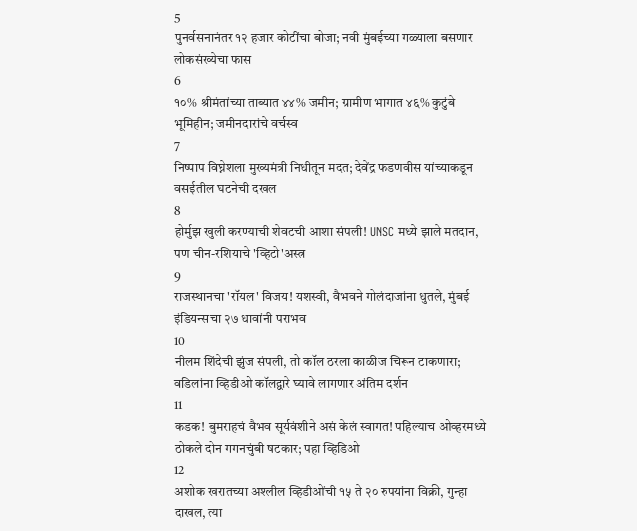5
पुनर्वसनानंतर १२ हजार कोटींचा बोजा; नवी मुंबईच्या गळ्याला बसणार लोकसंख्येचा फास
6
१०% श्रीमंतांच्या ताब्यात ४४% जमीन; ग्रामीण भागात ४६% कुटुंबे भूमिहीन; जमीनदारांचे वर्चस्व
7
निष्पाप विघ्नेशला मुख्यमंत्री निधीतून मदत; देवेंद्र फडणवीस यांच्याकडून वसईतील घटनेची दखल
8
होर्मुझ खुली करण्याची शेवटची आशा संपली! UNSC मध्ये झाले मतदान, पण चीन-रशियाचे 'व्हिटो'अस्त्र
9
राजस्थानचा 'रॉयल' विजय! यशस्वी, वैभवने गोलंदाजांना धुतले, मुंबई इंडियन्सचा २७ धावांनी पराभव
10
नीलम शिंदेची झुंज संपली, तो कॉल ठरला काळीज चिरून टाकणारा; वडिलांना व्हिडीओ कॉलद्वारे घ्यावे लागणार अंतिम दर्शन
11
कडक! बुमराहचं वैभव सूर्यवंशीने असं केलं स्वागत! पहिल्याच ओव्हरमध्ये ठोकले दोन गगनचुंबी षटकार; पहा व्हिडिओ
12
अशोक खरातच्या अश्लील व्हिडीओंची १५ ते २० रुपयांना विक्री, गुन्हा दाखल, त्या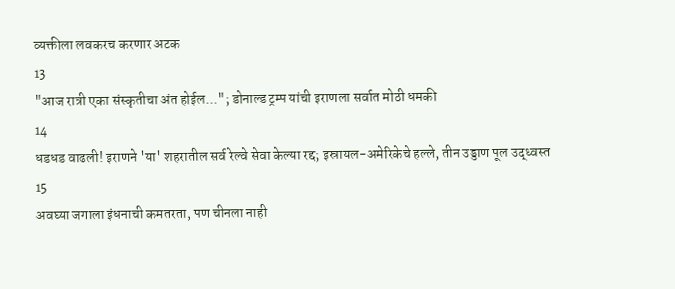व्यक्तीला लवकरच करणार अटक
13
"आज रात्री एका संस्कृतीचा अंत होईल..."; डोनाल्ड ट्रम्प यांची इराणला सर्वात मोठी धमकी
14
धडधड वाढली! इराणने 'या' शहरातील सर्व रेल्वे सेवा केल्या रद्द; इस्रायल-अमेरिकेचे हल्ले, तीन उड्डाण पूल उद्ध्वस्त
15
अवघ्या जगाला इंधनाची कमतरता, पण चीनला नाही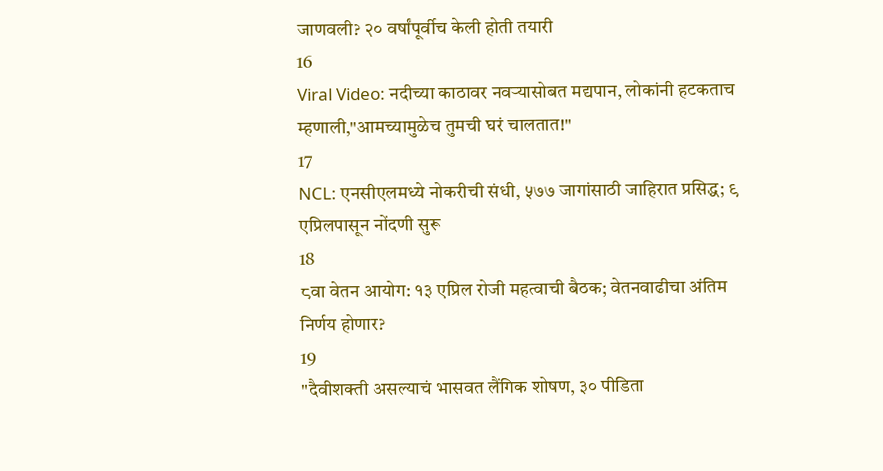जाणवली? २० वर्षांपूर्वीच केली होती तयारी
16
Viral Video: नदीच्या काठावर नवऱ्यासोबत मद्यपान, लोकांनी हटकताच म्हणाली,"आमच्यामुळेच तुमची घरं चालतात!"
17
NCL: एनसीएलमध्ये नोकरीची संधी, ५७७ जागांसाठी जाहिरात प्रसिद्ध; ९ एप्रिलपासून नोंदणी सुरू
18
८वा वेतन आयोग: १३ एप्रिल रोजी महत्वाची बैठक; वेतनवाढीचा अंतिम निर्णय होणार?
19
"दैवीशक्ती असल्याचं भासवत लैंगिक शोषण, ३० पीडिता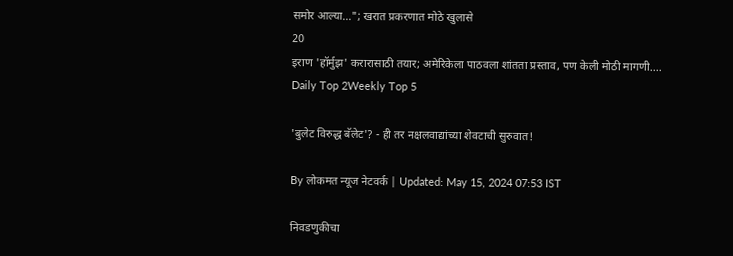समोर आल्या..."; खरात प्रकरणात मोठे खुलासे
20
इराण 'हॉर्मुझ' करारासाठी तयार; अमेरिकेला पाठवला शांतता प्रस्ताव, पण केली मोठी मागणी....
Daily Top 2Weekly Top 5

'बुलेट विरुद्ध बॅलेट'? - ही तर नक्षलवाद्यांच्या शेवटाची सुरुवात!

By लोकमत न्यूज नेटवर्क | Updated: May 15, 2024 07:53 IST

निवडणुकीचा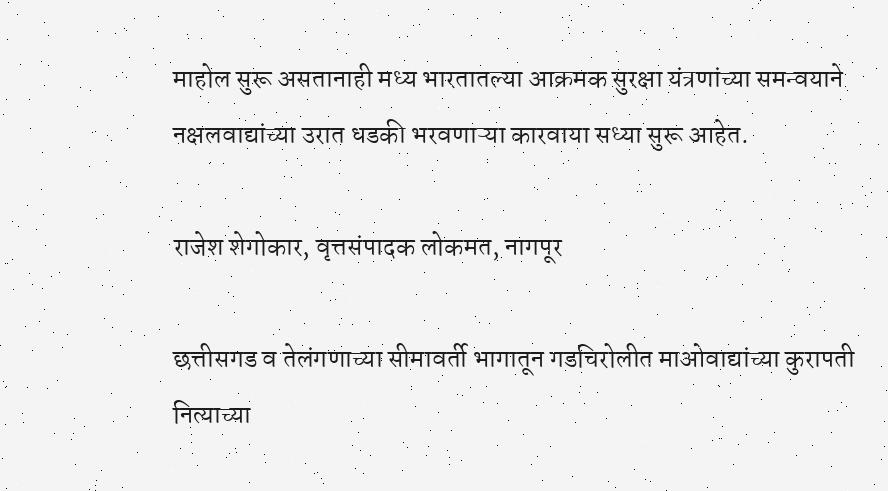माहोल सुरू असतानाही मध्य भारतातल्या आक्रमक सुरक्षा यंत्रणांच्या समन्वयाने नक्षलवाद्यांच्या उरात धडकी भरवणाऱ्या कारवाया सध्या सुरू आहेत.

राजेश शेगोकार, वृत्तसंपादक लोकमत, नागपूर

छत्तीसगड व तेलंगणाच्या सीमावर्ती भागातून गडचिरोलीत माओवाद्यांच्या कुरापती नित्याच्या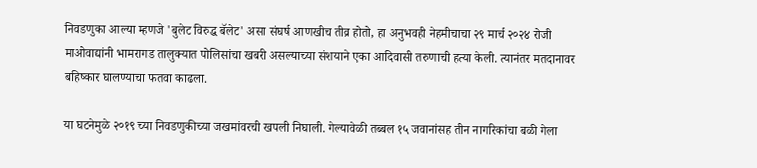निवडणुका आल्या म्हणजे 'बुलेट विरुद्ध बॅलेट' असा संघर्ष आणखीच तीव्र होतो, हा अनुभवही नेहमीचाचा २९ मार्च २०२४ रोजी माओवाद्यांनी भामरागड तालुक्यात पोलिसांचा खबरी असल्याच्या संशयाने एका आदिवासी तरुणाची हत्या केली. त्यानंतर मतदानावर बहिष्कार घालण्याचा फतवा काढला.

या घटनेमुळे २०१९ च्या निवडणुकीच्या जखमांवरची खपली निघाली. गेल्यावेळी तब्बल १५ जवानांसह तीन नागरिकांचा बळी गेला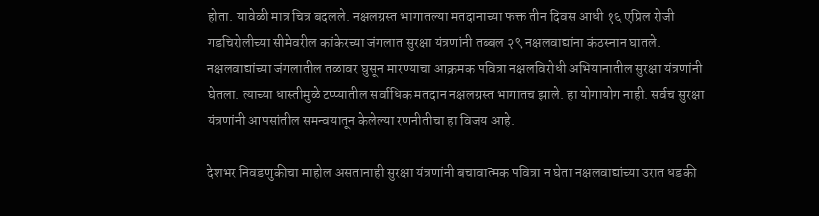होता. यावेळी मात्र चित्र बदलले. नक्षलग्रस्त भागातल्या मतदानाच्या फक्त तीन दिवस आधी १६ एप्रिल रोजी गडचिरोलीच्या सीमेवरील कांकेरच्या जंगलात सुरक्षा यंत्रणांनी तब्बल २९ नक्षलवाद्यांना कंठस्नान घातले. नक्षलवाद्यांच्या जंगलातील तळावर घुसून मारण्याचा आक्रमक पवित्रा नक्षलविरोधी अभियानातील सुरक्षा यंत्रणांनी घेतला. त्याच्या धास्तीमुळे टप्प्यातील सर्वाधिक मतदान नक्षलग्रस्त भागातच झाले. हा योगायोग नाही. सर्वच सुरक्षा यंत्रणांनी आपसांतील समन्वयातून केलेल्या रणनीतीचा हा विजय आहे.

देशभर निवडणुकीचा माहोल असतानाही सुरक्षा यंत्रणांनी बचावात्मक पवित्रा न घेता नक्षलवाद्यांच्या उरात धडकी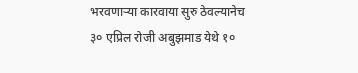भरवणाऱ्या कारवाया सुरु ठेवल्यानेच ३० एप्रिल रोजी अबुझमाड येथे १०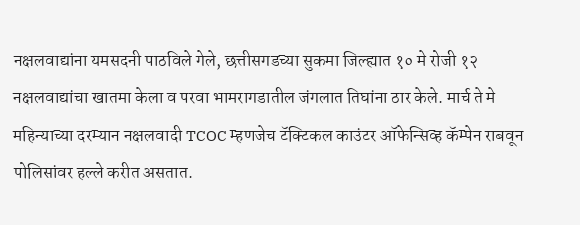नक्षलवाद्यांना यमसदनी पाठविले गेले, छत्तीसगडच्या सुकमा जिल्ह्यात १० मे रोजी १२ नक्षलवाद्यांचा खातमा केला व परवा भामरागडातील जंगलात तिघांना ठार केले. मार्च ते मे महिन्याच्या दरम्यान नक्षलवादी TCOC म्हणजेच टॅक्टिकल काउंटर ऑफेन्सिव्ह कॅम्पेन राबवून पोलिसांवर हल्ले करीत असतात.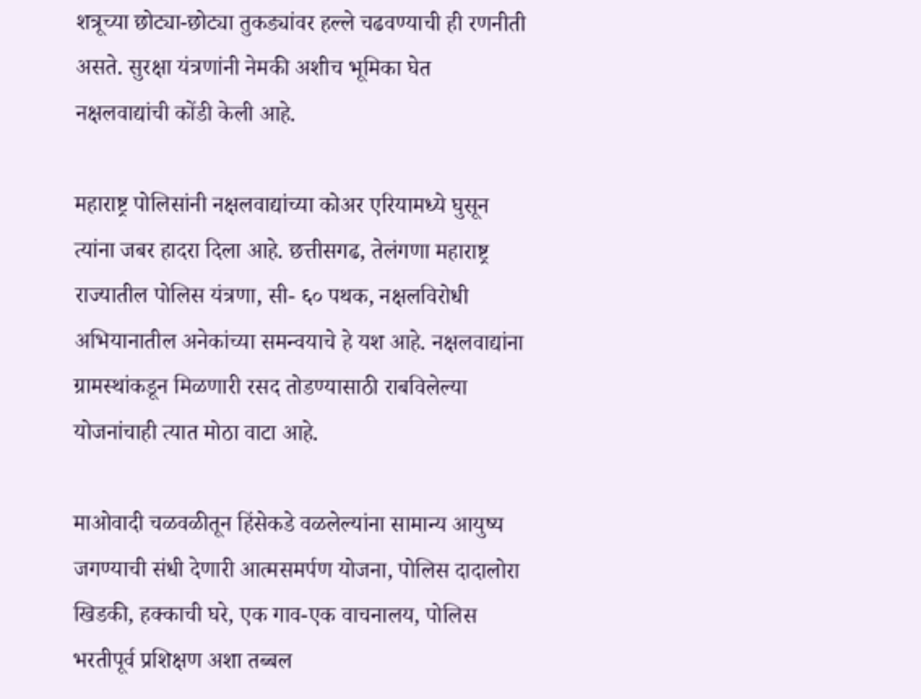शत्रूच्या छोट्या-छोट्या तुकड्यांवर हल्ले चढवण्याची ही रणनीती असते. सुरक्षा यंत्रणांनी नेमकी अशीच भूमिका घेत नक्षलवाद्यांची कोंडी केली आहे.

महाराष्ट्र पोलिसांनी नक्षलवाद्यांच्या कोअर एरियामध्ये घुसून त्यांना जबर हादरा दिला आहे. छत्तीसगढ, तेलंगणा महाराष्ट्र राज्यातील पोलिस यंत्रणा, सी- ६० पथक, नक्षलविरोधी अभियानातील अनेकांच्या समन्वयाचे हे यश आहे. नक्षलवाद्यांना ग्रामस्थांकडून मिळणारी रसद तोडण्यासाठी राबविलेल्या योजनांचाही त्यात मोठा वाटा आहे.

माओवादी चळवळीतून हिंसेकडे वळलेल्यांना सामान्य आयुष्य जगण्याची संधी देणारी आत्मसमर्पण योजना, पोलिस दादालोरा खिडकी, हक्काची घरे, एक गाव-एक वाचनालय, पोलिस भरतीपूर्व प्रशिक्षण अशा तब्बल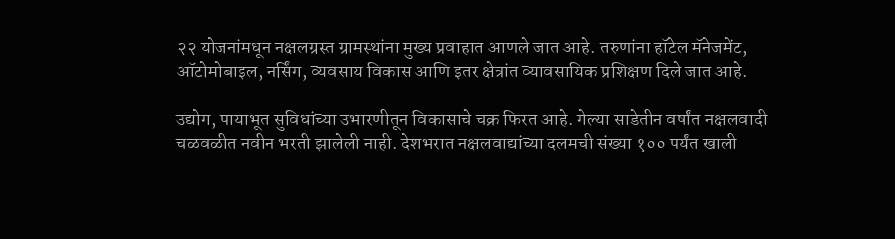२२ योजनांमधून नक्षलग्रस्त ग्रामस्थांना मुख्य प्रवाहात आणले जात आहे. तरुणांना हॉटेल मॅनेजमेंट, ऑटोमोबाइल, नर्सिंग, व्यवसाय विकास आणि इतर क्षेत्रांत व्यावसायिक प्रशिक्षण दिले जात आहे.

उद्योग, पायाभूत सुविधांच्या उभारणीतून विकासाचे चक्र फिरत आहे. गेल्या साडेतीन वर्षांत नक्षलवादी चळवळीत नवीन भरती झालेली नाही. देशभरात नक्षलवाद्यांच्या दलमची संख्या १०० पर्यंत खाली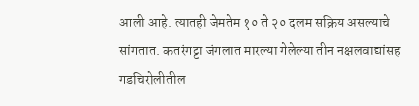आली आहे. त्यातही जेमतेम १० ते २० दलम सक्रिय असल्याचे सांगतात. कतरंगट्टा जंगलात मारल्या गेलेल्या तीन नक्षलवाद्यांसह गडचिरोलीतील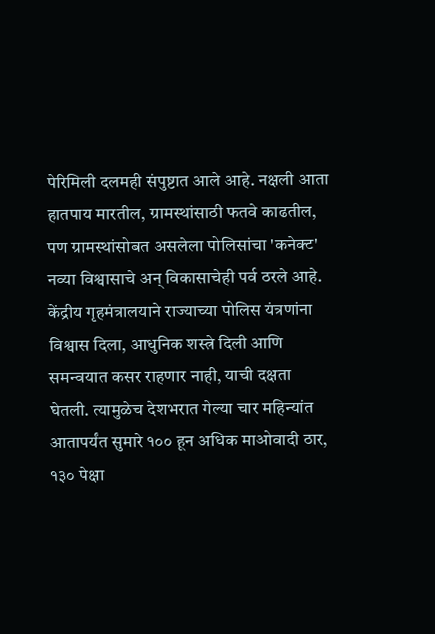पेरिमिली दलमही संपुष्टात आले आहे. नक्षली आता हातपाय मारतील, ग्रामस्थांसाठी फतवे काढतील, पण ग्रामस्थांसोबत असलेला पोलिसांचा 'कनेक्ट' नव्या विश्वासाचे अन् विकासाचेही पर्व ठरले आहे. केंद्रीय गृहमंत्रालयाने राज्याच्या पोलिस यंत्रणांना विश्वास दिला, आधुनिक शस्त्रे दिली आणि समन्वयात कसर राहणार नाही, याची दक्षता घेतली. त्यामुळेच देशभरात गेल्या चार महिन्यांत आतापर्यंत सुमारे १०० हून अधिक माओवादी ठार, १३० पेक्षा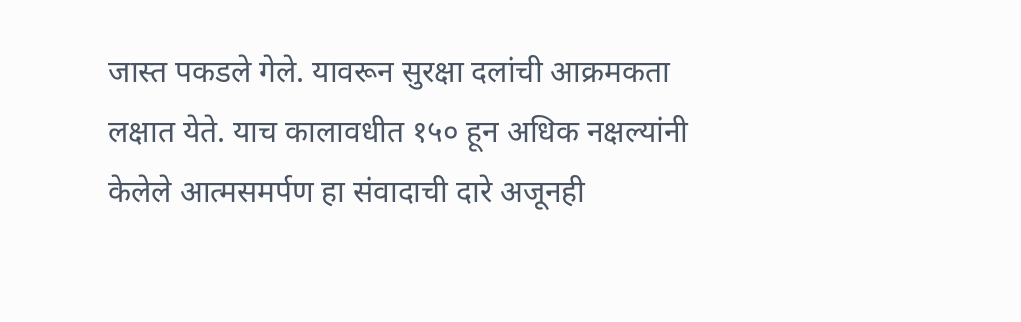जास्त पकडले गेले. यावरून सुरक्षा दलांची आक्रमकता लक्षात येते. याच कालावधीत १५० हून अधिक नक्षल्यांनी केलेले आत्मसमर्पण हा संवादाची दारे अजूनही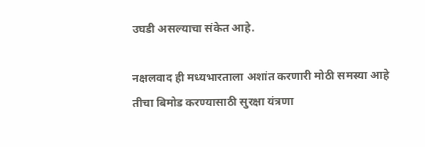उघडी असल्याचा संकेत आहे.

नक्षलवाद ही मध्यभारताला अशांत करणारी मोठी समस्या आहे तीचा बिमोड करण्यासाठी सुरक्षा यंत्रणा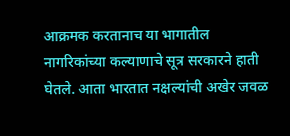आक्रमक करतानाच या भागातील नागरिकांच्या कल्याणाचे सूत्र सरकारने हाती घेतले. आता भारतात नक्षल्यांची अखेर जवळ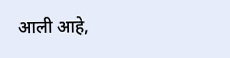आली आहे,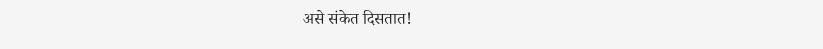असे संकेत दिसतात!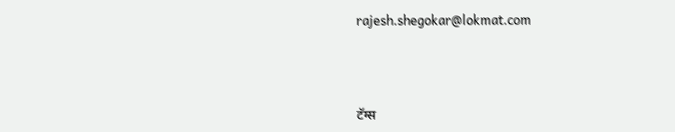rajesh.shegokar@lokmat.com



टॅग्स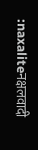:naxaliteनक्षलवादी